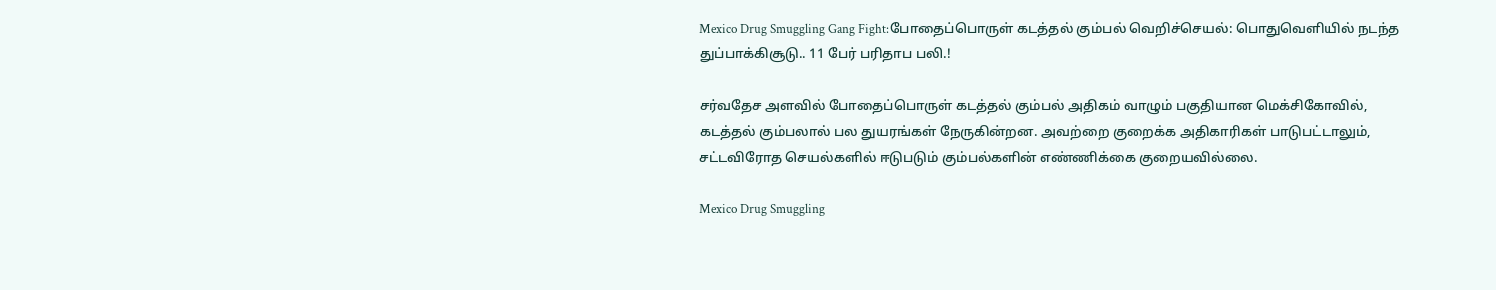Mexico Drug Smuggling Gang Fight:போதைப்பொருள் கடத்தல் கும்பல் வெறிச்செயல்: பொதுவெளியில் நடந்த துப்பாக்கிசூடு.. 11 பேர் பரிதாப பலி.!

சர்வதேச அளவில் போதைப்பொருள் கடத்தல் கும்பல் அதிகம் வாழும் பகுதியான மெக்சிகோவில், கடத்தல் கும்பலால் பல துயரங்கள் நேருகின்றன. அவற்றை குறைக்க அதிகாரிகள் பாடுபட்டாலும், சட்டவிரோத செயல்களில் ஈடுபடும் கும்பல்களின் எண்ணிக்கை குறையவில்லை.

Mexico Drug Smuggling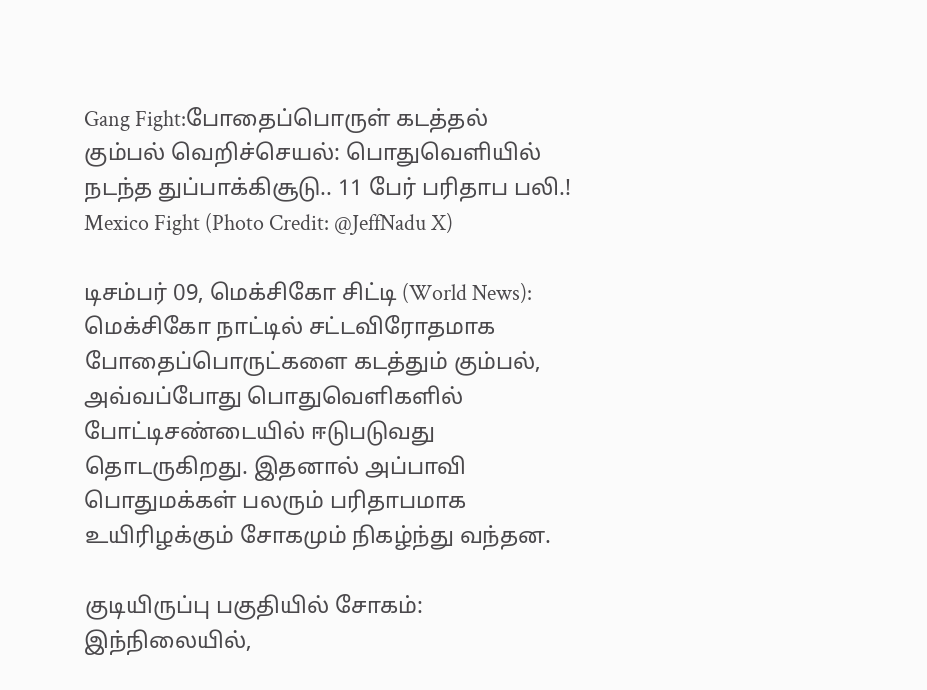Gang Fight:போதைப்பொருள் கடத்தல் கும்பல் வெறிச்செயல்: பொதுவெளியில் நடந்த துப்பாக்கிசூடு.. 11 பேர் பரிதாப பலி.!
Mexico Fight (Photo Credit: @JeffNadu X)

டிசம்பர் 09, மெக்சிகோ சிட்டி (World News): மெக்சிகோ நாட்டில் சட்டவிரோதமாக போதைப்பொருட்களை கடத்தும் கும்பல், அவ்வப்போது பொதுவெளிகளில் போட்டிசண்டையில் ஈடுபடுவது தொடருகிறது. இதனால் அப்பாவி பொதுமக்கள் பலரும் பரிதாபமாக உயிரிழக்கும் சோகமும் நிகழ்ந்து வந்தன.

குடியிருப்பு பகுதியில் சோகம்: இந்நிலையில்,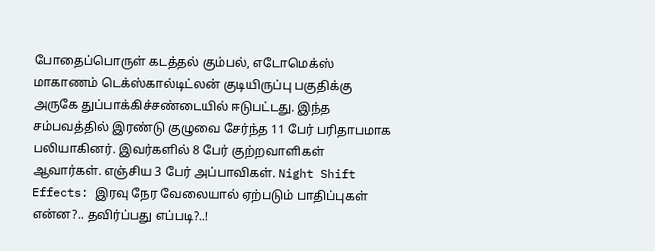போதைப்பொருள் கடத்தல் கும்பல், எடோமெக்ஸ் மாகாணம் டெக்ஸ்கால்டிட்லன் குடியிருப்பு பகுதிக்கு அருகே துப்பாக்கிச்சண்டையில் ஈடுபட்டது. இந்த சம்பவத்தில் இரண்டு குழுவை சேர்ந்த 11 பேர் பரிதாபமாக பலியாகினர். இவர்களில் 8 பேர் குற்றவாளிகள் ஆவார்கள். எஞ்சிய 3 பேர் அப்பாவிகள். Night Shift Effects: இரவு நேர வேலையால் ஏற்படும் பாதிப்புகள் என்ன?.. தவிர்ப்பது எப்படி?..!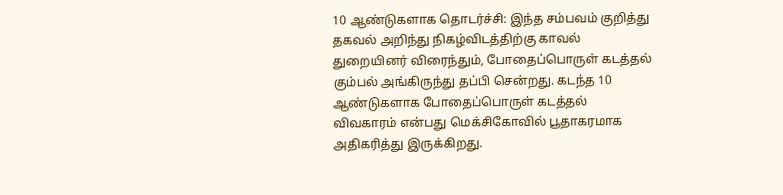10 ஆண்டுகளாக தொடர்ச்சி: இந்த சம்பவம் குறித்து தகவல் அறிந்து நிகழ்விடத்திற்கு காவல் துறையினர் விரைந்தும், போதைப்பொருள் கடத்தல் கும்பல் அங்கிருந்து தப்பி சென்றது. கடந்த 10 ஆண்டுகளாக போதைப்பொருள் கடத்தல் விவகாரம் என்பது மெக்சிகோவில் பூதாகரமாக அதிகரித்து இருக்கிறது.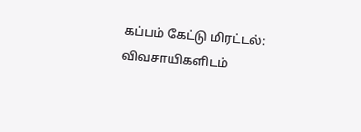கப்பம் கேட்டு மிரட்டல்: விவசாயிகளிடம்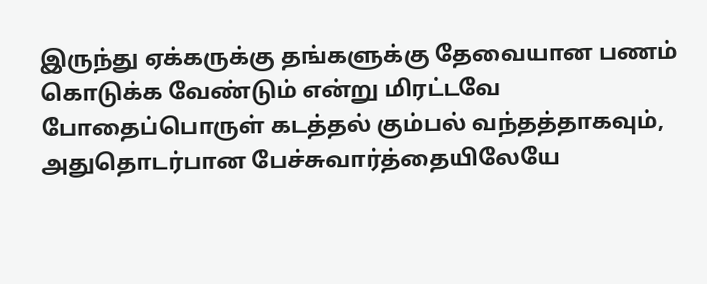இருந்து ஏக்கருக்கு தங்களுக்கு தேவையான பணம் கொடுக்க வேண்டும் என்று மிரட்டவே போதைப்பொருள் கடத்தல் கும்பல் வந்தத்தாகவும், அதுதொடர்பான பேச்சுவார்த்தையிலேயே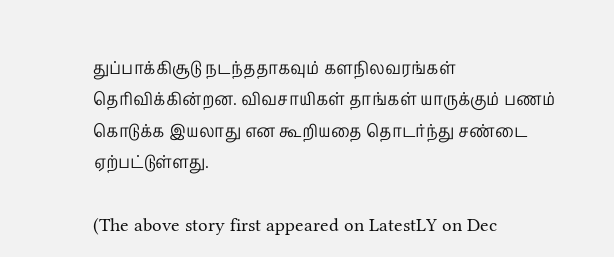துப்பாக்கிசூடு நடந்ததாகவும் களநிலவரங்கள் தெரிவிக்கின்றன. விவசாயிகள் தாங்கள் யாருக்கும் பணம் கொடுக்க இயலாது என கூறியதை தொடர்ந்து சண்டை ஏற்பட்டுள்ளது.

(The above story first appeared on LatestLY on Dec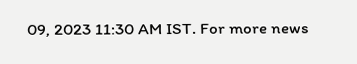09, 2023 11:30 AM IST. For more news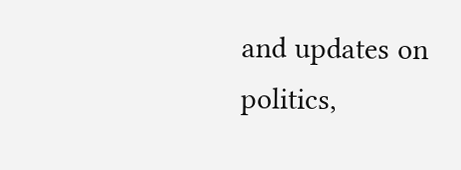and updates on politics,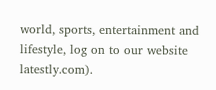world, sports, entertainment and lifestyle, log on to our website latestly.com).